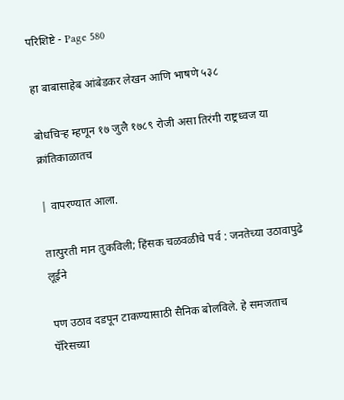परिशिष्टे - Page 580

हा बाबासाहेब आंबेडकर लेखन आणि भाषणे ५३८

बोधचिऱ्ह म्हणून १७ जुलै १७८९ रोजी असा तिरंगी राष्ट्रध्वज या क्रांतिकाळातच

| वापरण्यात आला.

तात्पुरती मान तुकविली; हिंसक चळवळीचे पर्व : जनतेच्या उठावापुढे लूईने

पण उठाव दडपून टाकण्यासाठी सैनिक बोलविले. हे समजताच पॅरिसच्या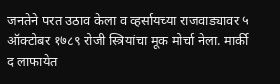जनतेने परत उठाव केला व व्हर्सायच्या राजवाड्यावर ५ ऑक्टोबर १७८९ रोजी स्त्रियांचा मूक मोर्चा नेला. मार्की द लाफायेत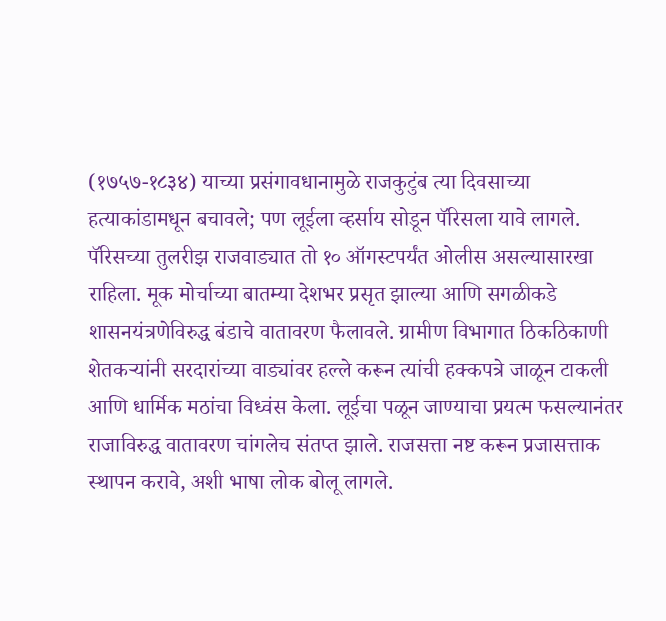(१७५७-१८३४) याच्या प्रसंगावधानामुळे राजकुटुंब त्या दिवसाच्या हत्याकांडामधून बचावले; पण लूईला व्हर्साय सोडून पॅरिसला यावे लागले. पॅरिसच्या तुलरीझ राजवाड्यात तो १० ऑगस्टपर्यंत ओलीस असल्यासारखा राहिला. मूक मोर्चाच्या बातम्या देशभर प्रसृत झाल्या आणि सगळीकडे शासनयंत्रणेविरुद्ध बंडाचे वातावरण फैलावले. ग्रामीण विभागात ठिकठिकाणी शेतकऱ्यांनी सरदारांच्या वाड्यांवर हल्ले करून त्यांची हक्कपत्रे जाळून टाकली आणि धार्मिक मठांचा विध्वंस केला. लूईचा पळून जाण्याचा प्रयत्म फसल्यानंतर राजाविरुद्ध वातावरण चांगलेच संतप्त झाले. राजसत्ता नष्ट करून प्रजासत्ताक स्थापन करावे, अशी भाषा लोक बोलू लागले.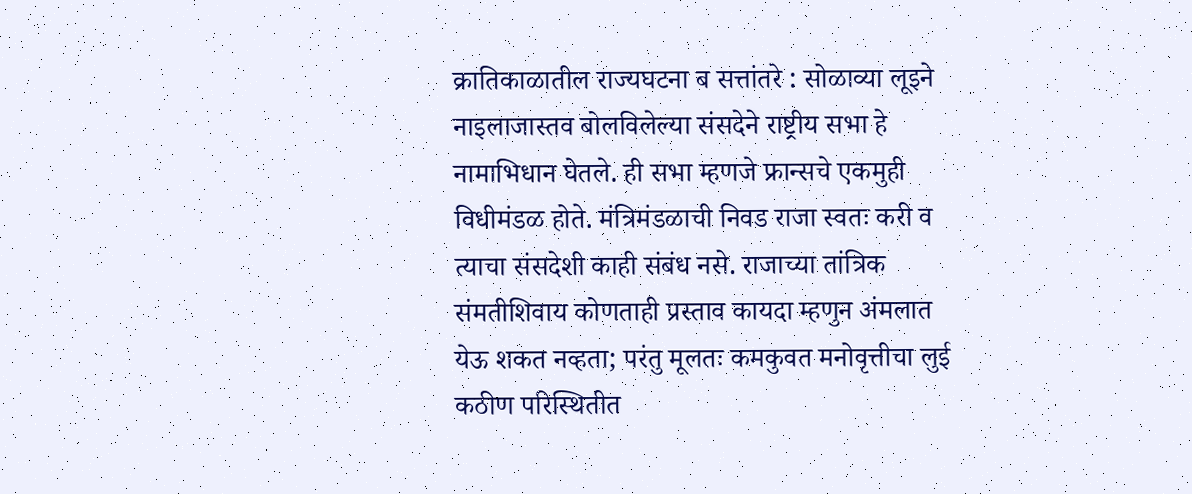क्रातिकाळातील राज्यघटना ब सत्तांतरे : सोळाव्या लूइने नाइलाजास्तव बोलविलेल्या संसदेने राष्ट्रीय सभा हे नामाभिधान घेतले. ही सभा म्हणजे फ्रान्सचे एकमुही विधीमंडळ होते. मंत्रिमंडळाची निवड राजा स्वतः करी व त्याचा संसदेशी काही संबंध नसे. राजाच्या तांत्रिक संमतीशिवाय कोणताही प्रस्ताव कायदा म्हणुन अंमलात येऊ शकत नव्हता; परंतु मूलतः कमकुवत मनोवृत्तीचा लुई कठीण परिस्थितीत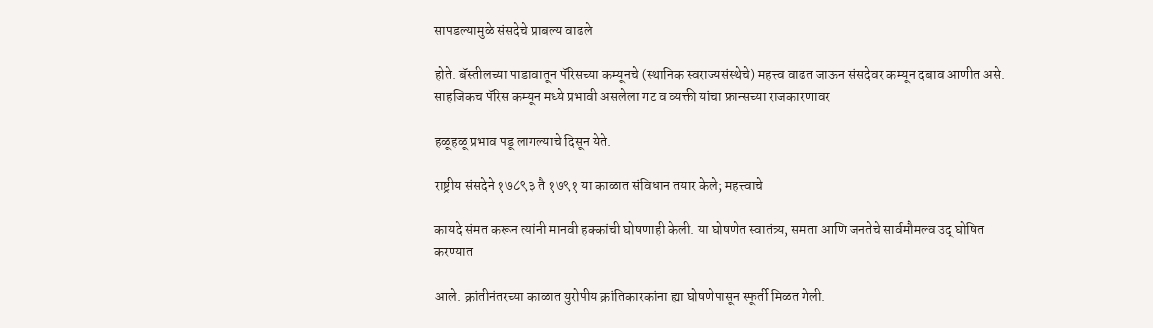सापडल्यामुळे संसदेचे प्राबल्य वाढले

होते. बॅस्तीलच्या पाडावातून पॅरिसच्या कम्यूनचे (स्थानिक स्वराज्यसंस्थेचे) महत्त्व वाढत जाऊन संसदेवर कम्यून दबाव आणीत असे. साहजिकच पॅरिस कम्यून मध्ये प्रभावी असलेला गट व व्यक्ती यांचा फ्रान्सच्या राजकारणावर

हळूहळू प्रभाव पडू लागल्याचे दिसून येते.

राष्ट्रीय संसदेने १७८९३ तै १७९१ या काळात संविधान तयार केले; महत्त्वाचे

कायदे संमत करून त्यांनी मानवी हक्कांची घोषणाही केली. या घोषणेत स्वातंत्र्य, समता आणि जनतेचे सार्वमौमल्व उद्‌ घोषित करण्यात

आले. क्रांतीनंतरच्या काळात युरोपीय क्रांतिकारकांना ह्या घोषणेपासून स्फूर्ती मिळत गेली.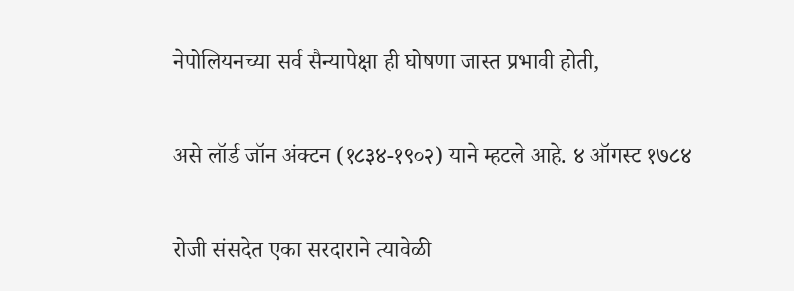नेपोलियनच्या सर्व सैन्यापेक्षा ही घोषणा जास्त प्रभावी होती,

असे लॉर्ड जॉन अंक्टन (१८३४-१९०२) याने म्हटले आहे. ४ ऑगस्ट १७८४

रोजी संसदेत एका सरदाराने त्यावेळी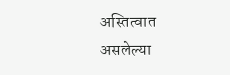अस्तित्वात असलेल्या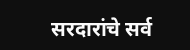सरदारांचे सर्व